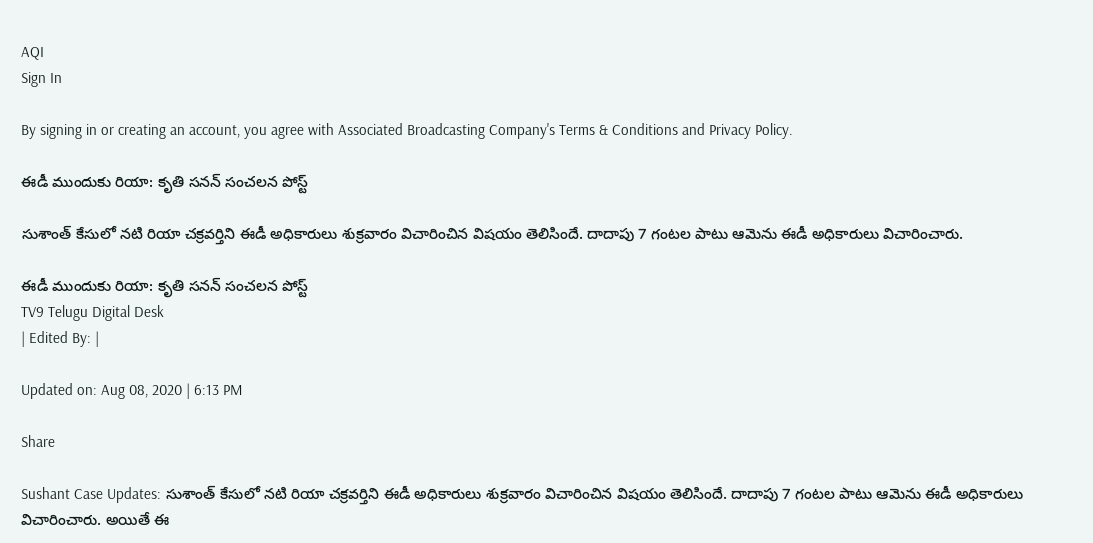AQI
Sign In

By signing in or creating an account, you agree with Associated Broadcasting Company's Terms & Conditions and Privacy Policy.

ఈడీ ముందుకు రియా: కృతి సనన్‌ సంచలన పోస్ట్‌

సుశాంత్‌ కేసులో నటి రియా చక్రవర్తిని ఈడీ అధికారులు శుక్రవారం విచారించిన విషయం తెలిసిందే. దాదాపు 7 గంటల పాటు ఆమెను ఈడీ అధికారులు విచారించారు.

ఈడీ ముందుకు రియా: కృతి సనన్‌ సంచలన పోస్ట్‌
TV9 Telugu Digital Desk
| Edited By: |

Updated on: Aug 08, 2020 | 6:13 PM

Share

Sushant Case Updates: సుశాంత్‌ కేసులో నటి రియా చక్రవర్తిని ఈడీ అధికారులు శుక్రవారం విచారించిన విషయం తెలిసిందే. దాదాపు 7 గంటల పాటు ఆమెను ఈడీ అధికారులు విచారించారు. అయితే ఈ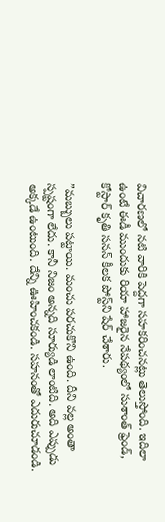విచారణలో నటి వారికి పెద్దగా సహకరించనట్లు తెలుస్తోంది. ఇదిలా ఉంటే ఈడీ ముందుకు రియా హాజరైన నేపథ్యంలో సుశాంత్ ఫ్రెండ్, కోస్టార్ కృతి సనన్ కీలక పోస్ట్‌ని షేర్ చేశారు.

”మబ్బులు పట్టాయి. మంచు పరచుకొని ఉంది. దీని వల్ల అంతా స్పష్టంగా లేదు. కానీ నిజం అన్నది సూర్యుడి లాంటిది. అది ఎప్పుడు అక్కడే ఉంటుంది. దేన్ని ఊహించకండి. సహనంతో ఎదురుచూడండి.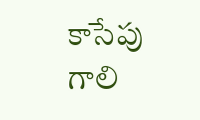కాసేపు గాలి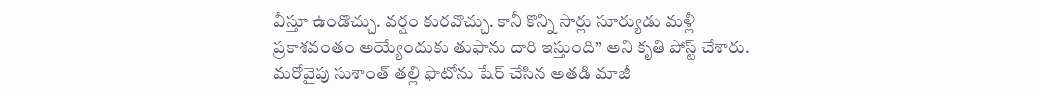వీస్తూ ఉండొచ్చు. వర్షం కురవొచ్చు. కానీ కొన్ని సార్లు సూర్యుడు మళ్లీ ప్రకాశవంతం అయ్యేందుకు తుఫాను దారి ఇస్తుంది” అని కృతి పోస్ట్ చేశారు. మరోవైపు సుశాంత్‌ తల్లి ఫొటోను షేర్ చేసిన అతడి మాజీ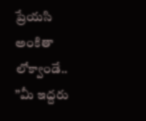ప్రేయసి అంకితా లోక్వాండే.. ”మీ ఇద్దరు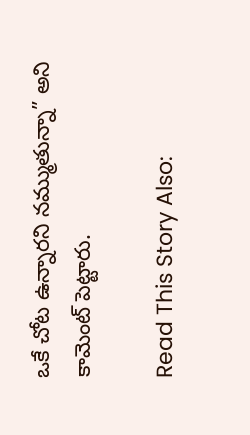ఒకే చోట ఉన్నారని నమ్ముతున్నా” అని కామెంట్ పెట్టారు.

Read This Story Also: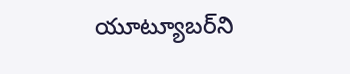యూట్యూబర్‌ని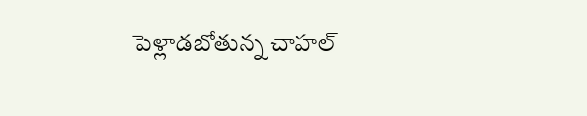పెళ్లాడబోతున్న చాహల్‌